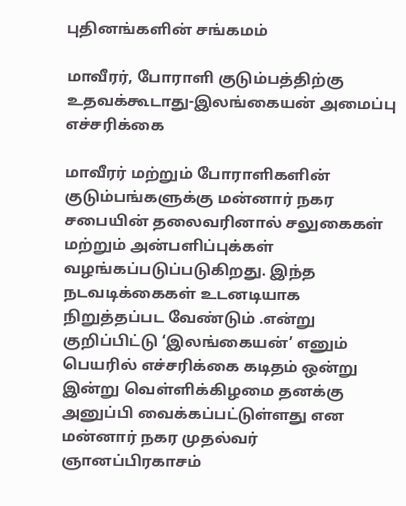புதினங்களின் சங்கமம்

மாவீரர், போராளி குடும்பத்திற்கு உதவக்கூடாது-இலங்கையன் அமைப்பு எச்சரிக்கை

மாவீரர் மற்றும் போராளிகளின் குடும்பங்களுக்கு மன்னார் நகர சபையின் தலைவரினால் சலுகைகள் மற்றும் அன்பளிப்புக்கள் வழங்கப்படுப்படுகிறது. இந்த நடவடிக்கைகள் உடனடியாக நிறுத்தப்பட வேண்டும் .என்று குறிப்பிட்டு ‘இலங்கையன்’ எனும் பெயரில் எச்சரிக்கை கடிதம் ஒன்று இன்று வெள்ளிக்கிழமை தனக்கு அனுப்பி வைக்கப்பட்டுள்ளது என மன்னார் நகர முதல்வர் ஞானப்பிரகாசம்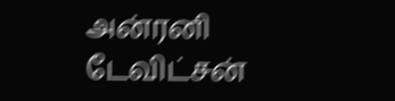அன்ரனி டேவிட்சன்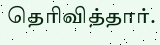தெரிவித்தார்.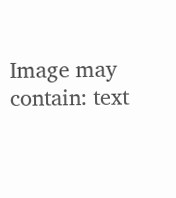Image may contain: text